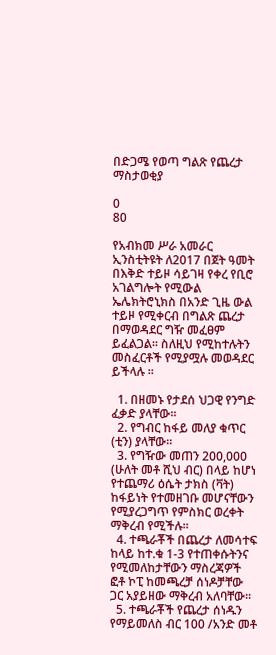በድጋሜ የወጣ ግልጽ የጨረታ ማስታወቂያ

0
80

የአብክመ ሥራ አመራር ኢንስቲትዩት ለ2017 በጀት ዓመት በእቅድ ተይዞ ሳይገዛ የቀረ የቢሮ አገልግሎት የሚውል ኤሌክትሮኒክስ በአንድ ጊዜ ውል ተይዞ የሚቀርብ በግልጽ ጨረታ በማወዳደር ግዥ መፈፀም ይፈልጋል፡፡ ስለዚህ የሚከተሉትን መስፈርቶች የሚያሟሉ መወዳደር ይችላሉ ፡፡

  1. በዘመኑ የታደሰ ህጋዊ የንግድ ፈቃድ ያላቸው፡፡
  2. የግብር ከፋይ መለያ ቁጥር (ቲን) ያላቸው፡፡
  3. የግዥው መጠን 200,000 (ሁለት መቶ ሺህ ብር) በላይ ከሆነ የተጨማሪ ዕሴት ታክስ (ቫት) ከፋይነት የተመዘገቡ መሆናቸውን የሚያረጋግጥ የምስክር ወረቀት ማቅረብ የሚችሉ፡፡
  4. ተጫራቾች በጨረታ ለመሳተፍ ከላይ ከተ.ቁ 1-3 የተጠቀሱትንና የሚመለከታቸውን ማስረጃዎች ፎቶ ኮፒ ከመጫረቻ ሰነዶቻቸው ጋር አያይዘው ማቅረብ አለባቸው፡፡
  5. ተጫራቾች የጨረታ ሰነዱን የማይመለስ ብር 100 /አንድ መቶ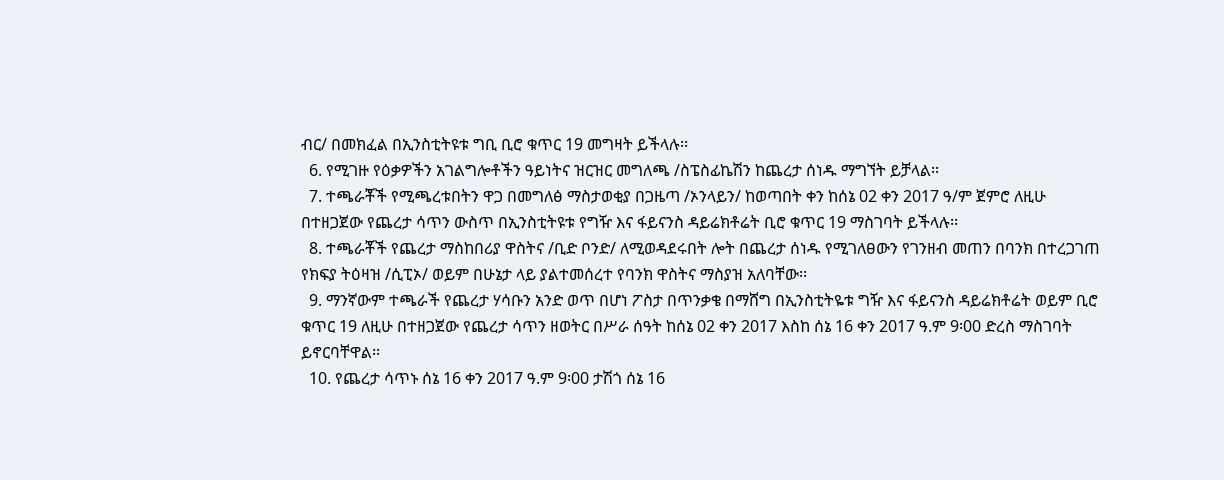ብር/ በመክፈል በኢንስቲትዩቱ ግቢ ቢሮ ቁጥር 19 መግዛት ይችላሉ፡፡
  6. የሚገዙ የዕቃዎችን አገልግሎቶችን ዓይነትና ዝርዝር መግለጫ /ስፔስፊኬሽን ከጨረታ ሰነዱ ማግኘት ይቻላል፡፡
  7. ተጫራቾች የሚጫረቱበትን ዋጋ በመግለፅ ማስታወቂያ በጋዜጣ /ኦንላይን/ ከወጣበት ቀን ከሰኔ 02 ቀን 2017 ዓ/ም ጀምሮ ለዚሁ በተዘጋጀው የጨረታ ሳጥን ውስጥ በኢንስቲትዩቱ የግዥ እና ፋይናንስ ዳይሬክቶሬት ቢሮ ቁጥር 19 ማስገባት ይችላሉ፡፡
  8. ተጫራቾች የጨረታ ማስከበሪያ ዋስትና /ቢድ ቦንድ/ ለሚወዳደሩበት ሎት በጨረታ ሰነዱ የሚገለፀውን የገንዘብ መጠን በባንክ በተረጋገጠ የክፍያ ትዕዛዝ /ሲፒኦ/ ወይም በሁኔታ ላይ ያልተመሰረተ የባንክ ዋስትና ማስያዝ አለባቸው፡፡
  9. ማንኛውም ተጫራች የጨረታ ሃሳቡን አንድ ወጥ በሆነ ፖስታ በጥንቃቄ በማሸግ በኢንስቲትዬቱ ግዥ እና ፋይናንስ ዳይሬክቶሬት ወይም ቢሮ ቁጥር 19 ለዚሁ በተዘጋጀው የጨረታ ሳጥን ዘወትር በሥራ ሰዓት ከሰኔ 02 ቀን 2017 እስከ ሰኔ 16 ቀን 2017 ዓ.ም 9፡00 ድረስ ማስገባት ይኖርባቸዋል፡፡
  10. የጨረታ ሳጥኑ ሰኔ 16 ቀን 2017 ዓ.ም 9፡00 ታሽጎ ሰኔ 16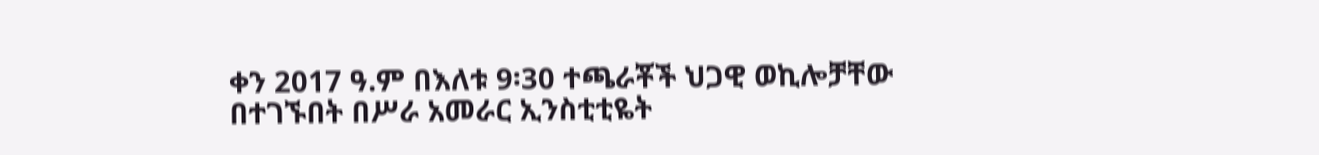ቀን 2017 ዓ.ም በእለቱ 9፡30 ተጫራቾች ህጋዊ ወኪሎቻቸው በተገኙበት በሥራ አመራር ኢንስቲቲዬት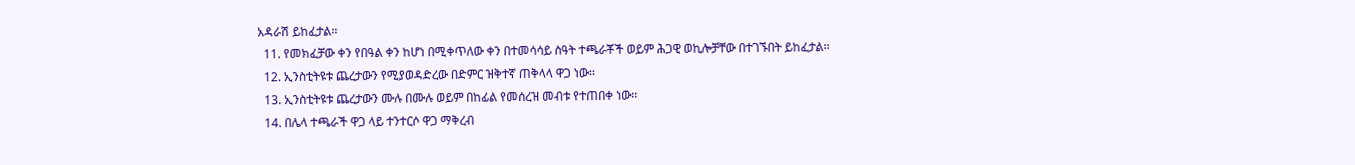አዳራሽ ይከፈታል፡፡
  11. የመክፈቻው ቀን የበዓል ቀን ከሆነ በሚቀጥለው ቀን በተመሳሳይ ስዓት ተጫራቾች ወይም ሕጋዊ ወኪሎቻቸው በተገኙበት ይከፈታል፡፡
  12. ኢንስቲትዩቱ ጨረታውን የሚያወዳድረው በድምር ዝቅተኛ ጠቅላላ ዋጋ ነው፡፡
  13. ኢንስቲትዩቱ ጨረታውን ሙሉ በሙሉ ወይም በከፊል የመሰረዝ መብቱ የተጠበቀ ነው፡፡
  14. በሌላ ተጫራች ዋጋ ላይ ተንተርሶ ዋጋ ማቅረብ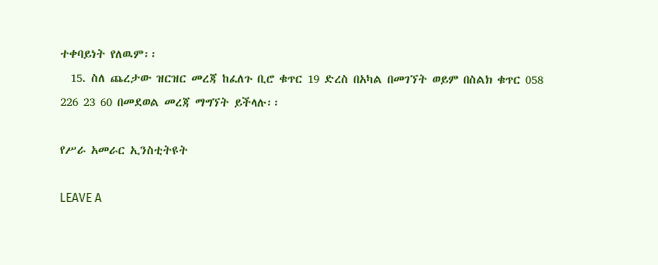ተቀባይነት የለዉም፡፡
  15. ስለ ጨረታው ዝርዝር መረጃ ከፈለጉ ቢሮ ቁጥር 19 ድረስ በአካል በመገኘት ወይም በስልክ ቁጥር 058 226 23 60 በመደወል መረጃ ማግኘት ይችላሉ፡፡

የሥራ አመራር ኢንስቲትዩት

LEAVE A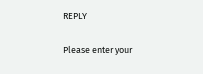REPLY

Please enter your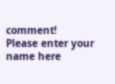comment!
Please enter your name here